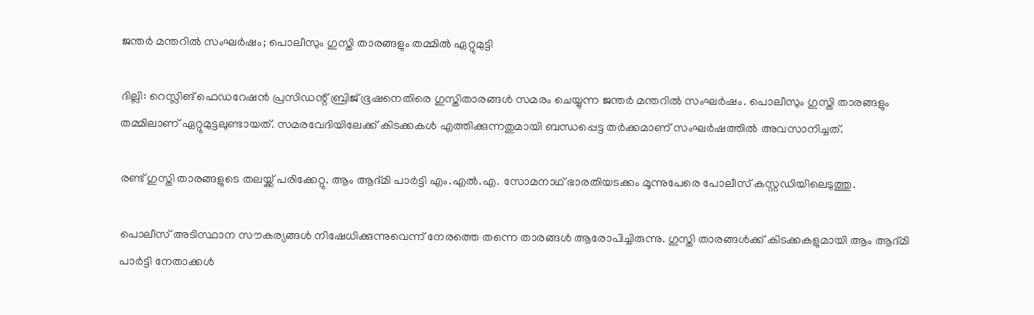ജന്തര്‍ മന്തറില്‍ സംഘര്‍ഷം; പൊലീസും ഗുസ്തി താരങ്ങളും തമ്മില്‍ ഏറ്റുമുട്ടി

ദില്ലി: റെസ്ലിങ് ഫെഡറേഷന്‍ പ്രസിഡന്റ് ബ്രിജ് ഭൂഷനെതിരെ ഗുസ്തിതാരങ്ങള്‍ സമരം ചെയ്യുന്ന ജന്തര്‍ മന്തറില്‍ സംഘര്‍ഷം. പൊലീസും ഗുസ്തി താരങ്ങളും തമ്മിലാണ് ഏറ്റുമുട്ടലുണ്ടായത്. സമരവേദിയിലേക്ക് കിടക്കകള്‍ എത്തിക്കുന്നതുമായി ബന്ധപ്പെട്ട തര്‍ക്കമാണ് സംഘര്‍ഷത്തില്‍ അവസാനിച്ചത്.

രണ്ട് ഗുസ്തി താരങ്ങളുടെ തലയ്ക്ക് പരിക്കേറ്റു. ആം ആദ്മി പാര്‍ട്ടി എം.എല്‍.എ. സോമനാഥ് ഭാരതിയടക്കം മൂന്നുപേരെ പോലീസ് കസ്റ്റഡിയിലെടുത്തു.

പൊലീസ് അടിസ്ഥാന സൗകര്യങ്ങള്‍ നിഷേധിക്കുന്നുവെന്ന് നേരത്തെ തന്നെ താരങ്ങള്‍ ആരോപിച്ചിരുന്നു. ഗുസ്തി താരങ്ങള്‍ക്ക് കിടക്കകളുമായി ആം ആദ്മി പാര്‍ട്ടി നേതാക്കള്‍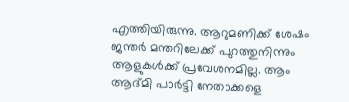എത്തിയിരുന്നു. ആറുമണിക്ക് ശേഷം ജന്തര്‍ മന്തറിലേക്ക് പുറത്തുനിന്നും ആളുകള്‍ക്ക് പ്രവേശനമില്ല. ആം ആദ്മി പാര്‍ട്ടി നേതാക്കളെ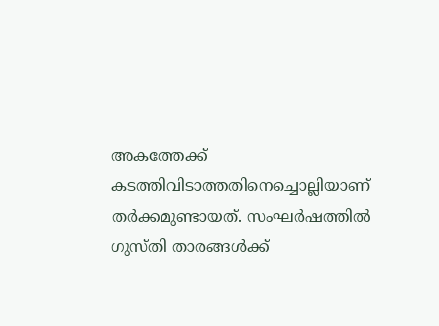അകത്തേക്ക് കടത്തിവിടാത്തതിനെച്ചൊല്ലിയാണ് തര്‍ക്കമുണ്ടായത്. സംഘര്‍ഷത്തില്‍ ഗുസ്തി താരങ്ങള്‍ക്ക്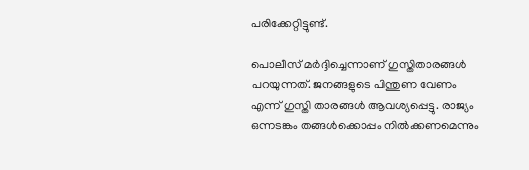പരിക്കേറ്റിട്ടുണ്ട്.

പൊലീസ് മര്‍ദ്ദിച്ചെന്നാണ് ഗുസ്തിതാരങ്ങള്‍ പറയുന്നത്. ജനങ്ങളുടെ പിന്തുണ വേണം എന്ന് ഗുസ്തി താരങ്ങള്‍ ആവശ്യപ്പെട്ടു. രാജ്യം ഒന്നടങ്കം തങ്ങള്‍ക്കൊപ്പം നില്‍ക്കണമെന്നും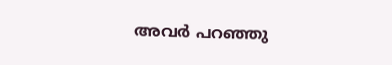അവര്‍ പറഞ്ഞു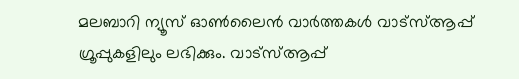മലബാറി ന്യൂസ് ഓണ്‍ലൈന്‍ വാര്‍ത്തകള്‍ വാട്‌സ്ആപ്പ് ഗ്രൂപ്പുകളിലും ലഭിക്കും. വാട്‌സ്ആപ്പ്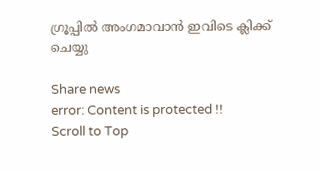ഗ്രൂപ്പില്‍ അംഗമാവാന്‍ ഇവിടെ ക്ലിക്ക് ചെയ്യു

Share news
error: Content is protected !!
Scroll to Top